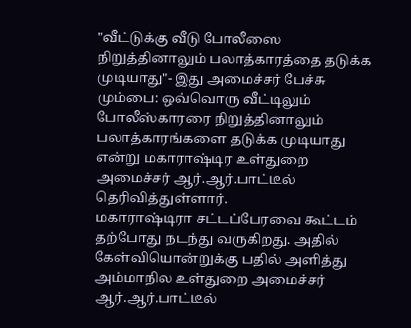"வீட்டுக்கு வீடு போலீஸை நிறுத்தினாலும் பலாத்காரத்தை தடுக்க முடியாது"- இது அமைச்சர் பேச்சு
மும்பை: ஒவ்வொரு வீட்டிலும் போலீஸ்காரரை நிறுத்தினாலும் பலாத்காரங்களை தடுக்க முடியாது என்று மகாராஷ்டிர உள்துறை அமைச்சர் ஆர்.ஆர்.பாட்டீல் தெரிவித்துள்ளார்.
மகாராஷ்டிரா சட்டப்பேரவை கூட்டம் தற்போது நடந்து வருகிறது. அதில் கேள்வியொன்றுக்கு பதில் அளித்து அம்மாநில உள்துறை அமைச்சர் ஆர்.ஆர்.பாட்டீல்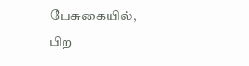பேசுகையில், பிற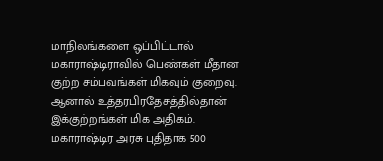மாநிலங்களை ஒப்பிட்டால் மகாராஷ்டிராவில் பெண்கள் மீதான குற்ற சம்பவங்கள் மிகவும் குறைவு. ஆனால் உத்தரபிரதேசத்தில்தான் இக்குற்றங்கள் மிக அதிகம். மகாராஷ்டிர அரசு புதிதாக 500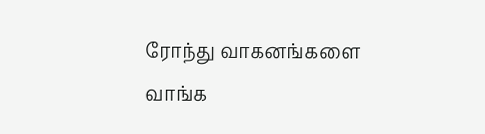ரோந்து வாகனங்களை வாங்க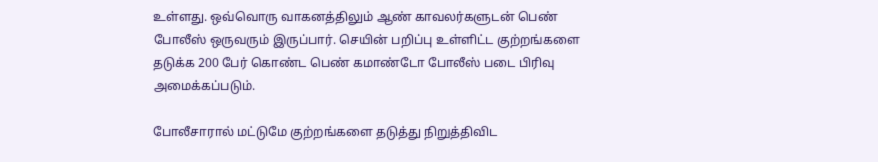உள்ளது. ஒவ்வொரு வாகனத்திலும் ஆண் காவலர்களுடன் பெண் போலீஸ் ஒருவரும் இருப்பார். செயின் பறிப்பு உள்ளிட்ட குற்றங்களை தடுக்க 200 பேர் கொண்ட பெண் கமாண்டோ போலீஸ் படை பிரிவு அமைக்கப்படும்.

போலீசாரால் மட்டுமே குற்றங்களை தடுத்து நிறுத்திவிட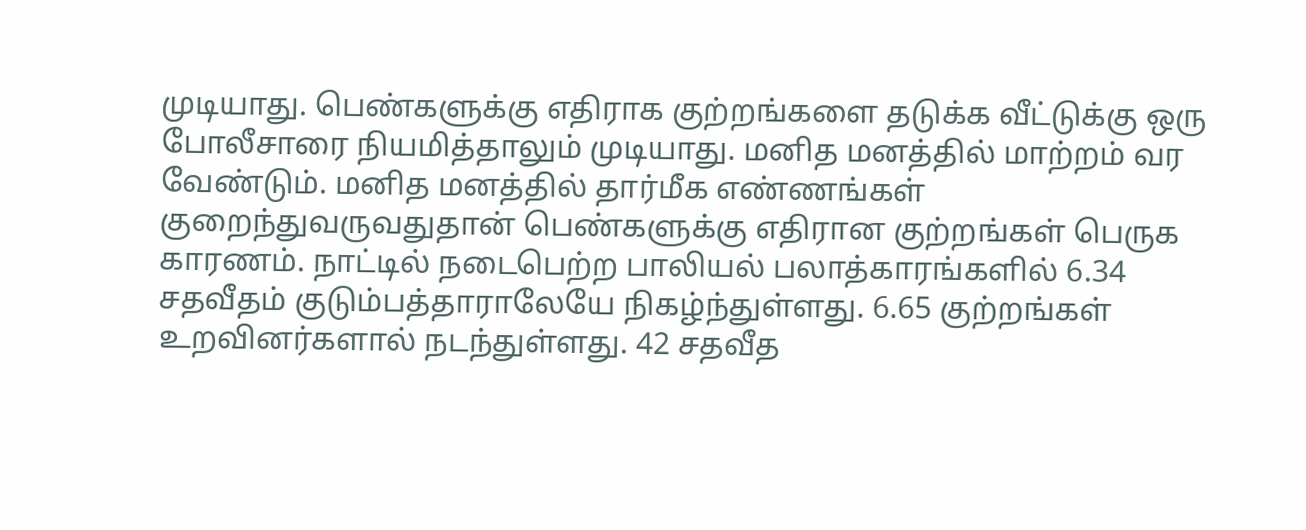முடியாது. பெண்களுக்கு எதிராக குற்றங்களை தடுக்க வீட்டுக்கு ஒரு போலீசாரை நியமித்தாலும் முடியாது. மனித மனத்தில் மாற்றம் வர வேண்டும். மனித மனத்தில் தார்மீக எண்ணங்கள் குறைந்துவருவதுதான் பெண்களுக்கு எதிரான குற்றங்கள் பெருக காரணம். நாட்டில் நடைபெற்ற பாலியல் பலாத்காரங்களில் 6.34 சதவீதம் குடும்பத்தாராலேயே நிகழ்ந்துள்ளது. 6.65 குற்றங்கள் உறவினர்களால் நடந்துள்ளது. 42 சதவீத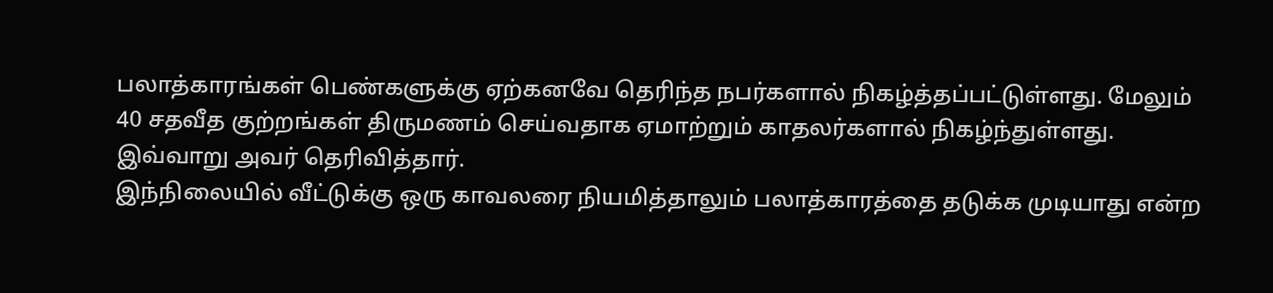பலாத்காரங்கள் பெண்களுக்கு ஏற்கனவே தெரிந்த நபர்களால் நிகழ்த்தப்பட்டுள்ளது. மேலும் 40 சதவீத குற்றங்கள் திருமணம் செய்வதாக ஏமாற்றும் காதலர்களால் நிகழ்ந்துள்ளது. இவ்வாறு அவர் தெரிவித்தார்.
இந்நிலையில் வீட்டுக்கு ஒரு காவலரை நியமித்தாலும் பலாத்காரத்தை தடுக்க முடியாது என்ற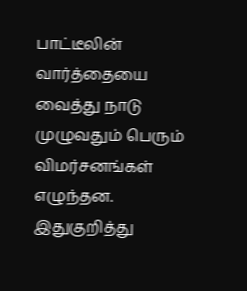பாட்டீலின் வார்த்தையை வைத்து நாடு முழுவதும் பெரும் விமர்சனங்கள் எழுந்தன. இதுகுறித்து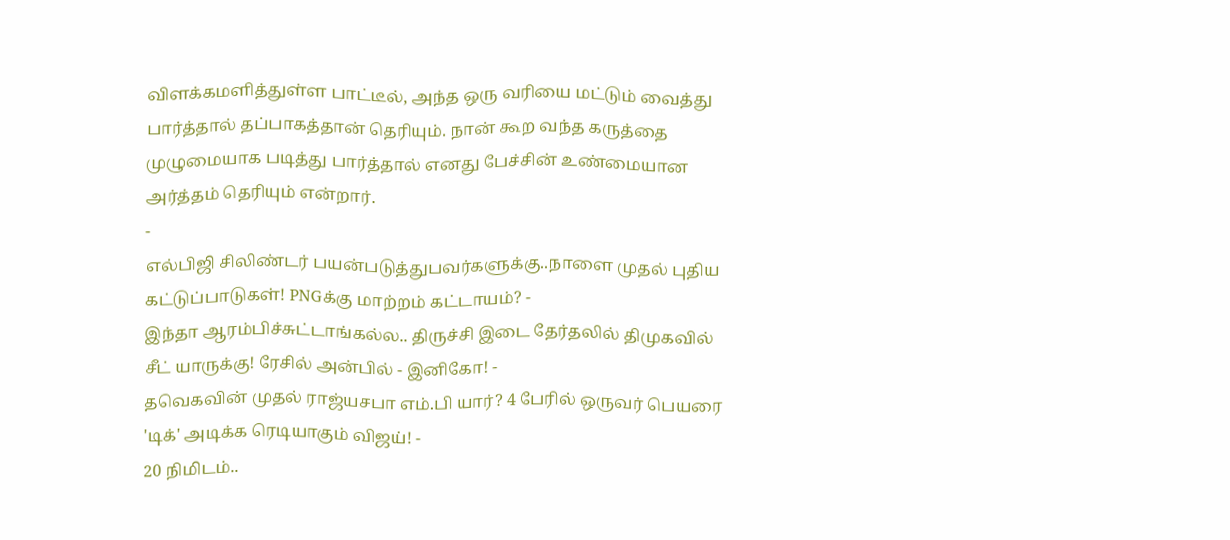விளக்கமளித்துள்ள பாட்டீல், அந்த ஒரு வரியை மட்டும் வைத்து பார்த்தால் தப்பாகத்தான் தெரியும். நான் கூற வந்த கருத்தை முழுமையாக படித்து பார்த்தால் எனது பேச்சின் உண்மையான அர்த்தம் தெரியும் என்றார்.
-
எல்பிஜி சிலிண்டர் பயன்படுத்துபவர்களுக்கு..நாளை முதல் புதிய கட்டுப்பாடுகள்! PNGக்கு மாற்றம் கட்டாயம்? -
இந்தா ஆரம்பிச்சுட்டாங்கல்ல.. திருச்சி இடை தேர்தலில் திமுகவில் சீட் யாருக்கு! ரேசில் அன்பில் - இனிகோ! -
தவெகவின் முதல் ராஜ்யசபா எம்.பி யார்? 4 பேரில் ஒருவர் பெயரை 'டிக்' அடிக்க ரெடியாகும் விஜய்! -
20 நிமிடம்..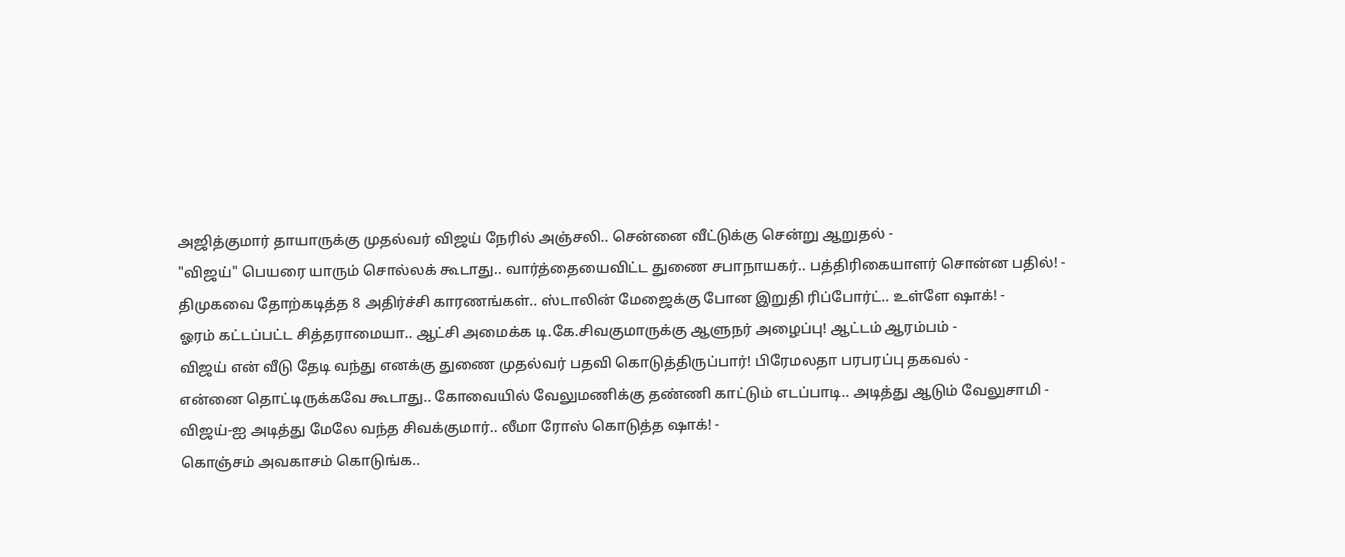அஜித்குமார் தாயாருக்கு முதல்வர் விஜய் நேரில் அஞ்சலி.. சென்னை வீட்டுக்கு சென்று ஆறுதல் -
"விஜய்" பெயரை யாரும் சொல்லக் கூடாது.. வார்த்தையைவிட்ட துணை சபாநாயகர்.. பத்திரிகையாளர் சொன்ன பதில்! -
திமுகவை தோற்கடித்த 8 அதிர்ச்சி காரணங்கள்.. ஸ்டாலின் மேஜைக்கு போன இறுதி ரிப்போர்ட்.. உள்ளே ஷாக்! -
ஓரம் கட்டப்பட்ட சித்தராமையா.. ஆட்சி அமைக்க டி.கே.சிவகுமாருக்கு ஆளுநர் அழைப்பு! ஆட்டம் ஆரம்பம் -
விஜய் என் வீடு தேடி வந்து எனக்கு துணை முதல்வர் பதவி கொடுத்திருப்பார்! பிரேமலதா பரபரப்பு தகவல் -
என்னை தொட்டிருக்கவே கூடாது.. கோவையில் வேலுமணிக்கு தண்ணி காட்டும் எடப்பாடி.. அடித்து ஆடும் வேலுசாமி -
விஜய்-ஐ அடித்து மேலே வந்த சிவக்குமார்.. லீமா ரோஸ் கொடுத்த ஷாக்! -
கொஞ்சம் அவகாசம் கொடுங்க..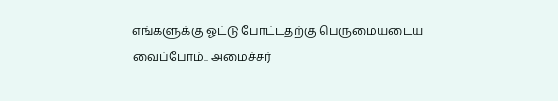எங்களுக்கு ஓட்டு போட்டதற்கு பெருமையடைய வைப்போம்.. அமைச்சர்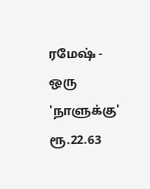ரமேஷ் -
ஒரு 'நாளுக்கு' ரூ.22.63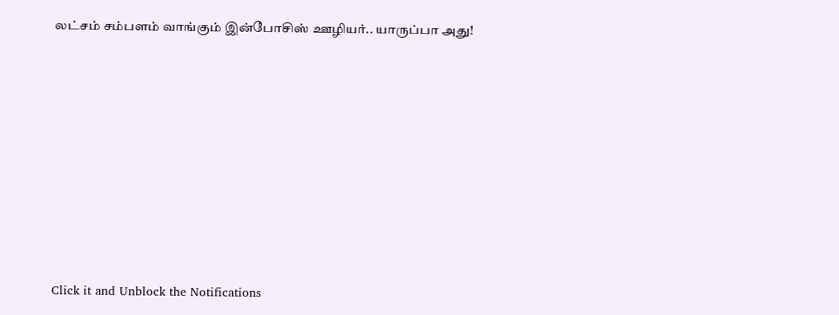லட்சம் சம்பளம் வாங்கும் இன்போசிஸ் ஊழியர்.. யாருப்பா அது!












Click it and Unblock the Notifications